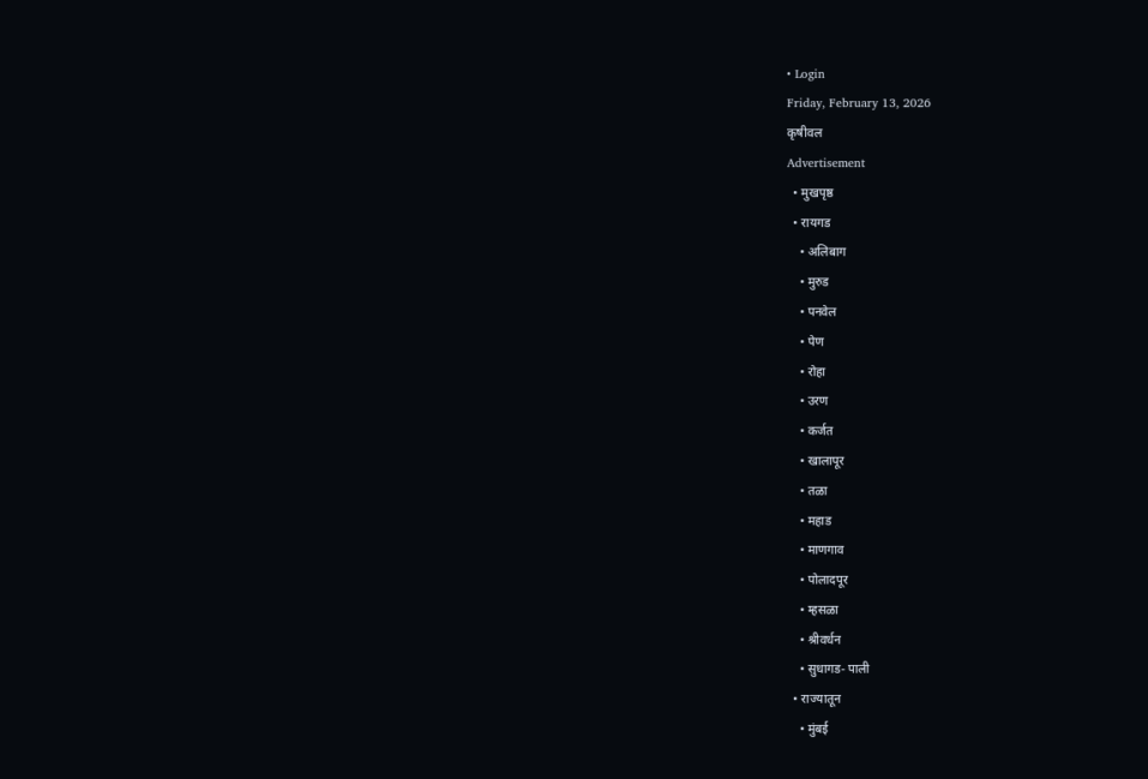• Login
Friday, February 13, 2026
कृषीवल
Advertisement
  • मुखपृष्ठ
  • रायगड
    • अलिबाग
    • मुरुड
    • पनवेल
    • पेण
    • रोहा
    • उरण
    • कर्जत
    • खालापूर
    • तळा
    • महाड
    • माणगाव
    • पोलादपूर
    • म्हसळा
    • श्रीवर्धन
    • सुधागड- पाली
  • राज्यातून
    • मुंबई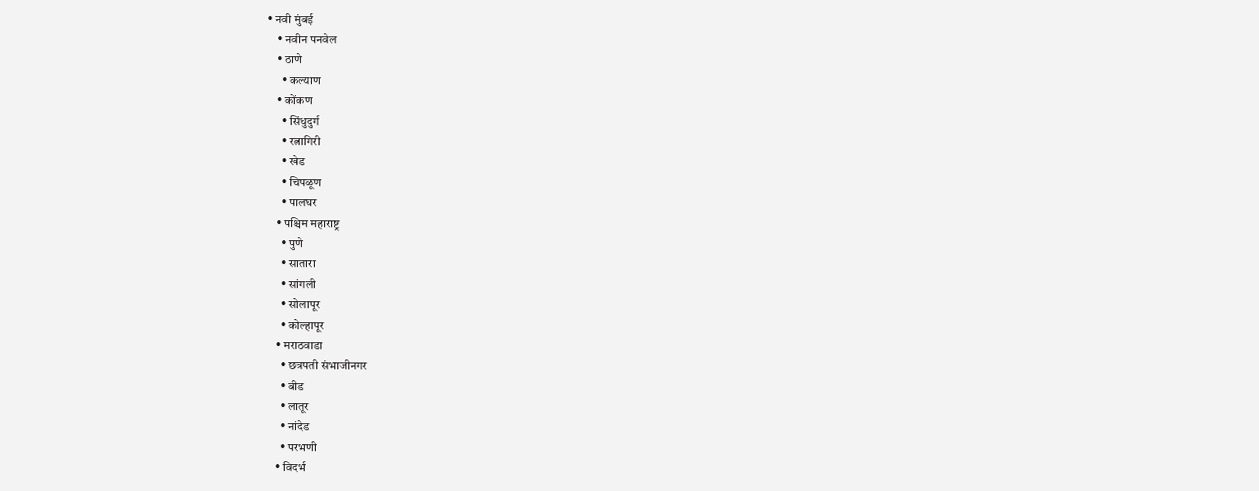• नवी मुंबई
    • नवीन पनवेल
    • ठाणे
      • कल्याण
    • कोंकण
      • सिंधुदुर्ग
      • रत्नागिरी
      • खेड
      • चिपळूण
      • पालघर
    • पश्चिम महाराष्ट्र
      • पुणे
      • सातारा
      • सांगली
      • सोलापूर
      • कोल्हापूर
    • मराठवाडा
      • छत्रपती संभाजीनगर
      • बीड
      • लातूर
      • नांदेड
      • परभणी
    • विदर्भ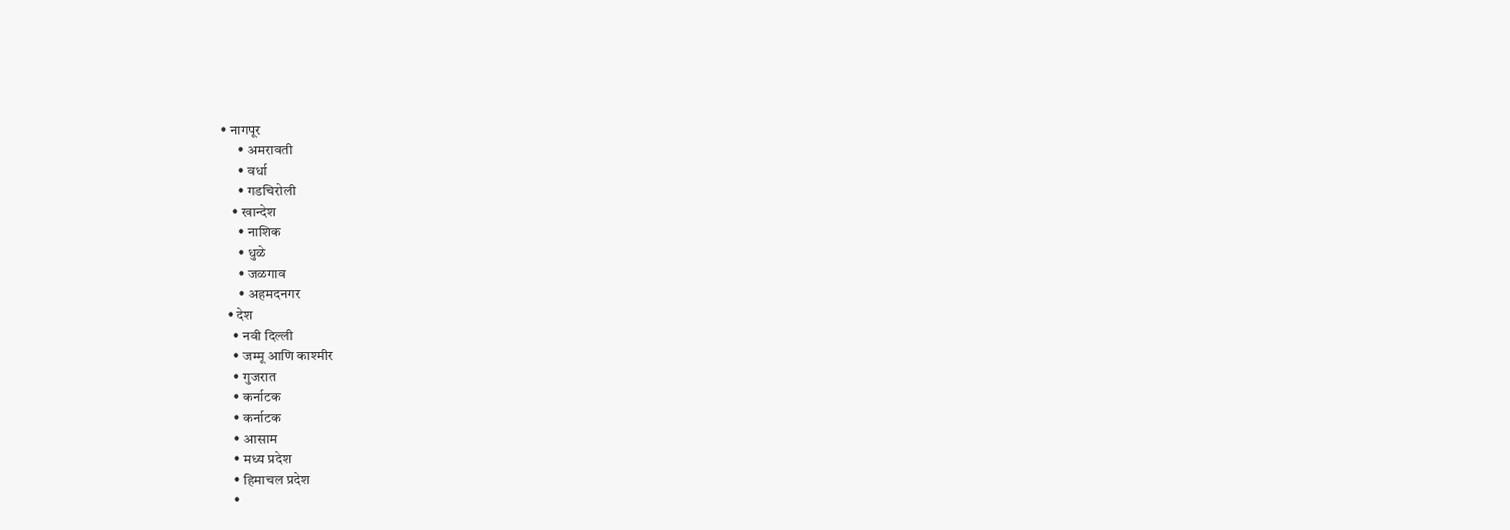• नागपूर
      • अमरावती
      • वर्धा
      • गडचिरोली
    • खान्देश
      • नाशिक
      • धुळे
      • जळगाव
      • अहमदनगर
  • देश
    • नवी दिल्ली
    • जम्मू आणि काश्मीर
    • गुजरात
    • कर्नाटक
    • कर्नाटक
    • आसाम
    • मध्य प्रदेश
    • हिमाचल प्रदेश
    •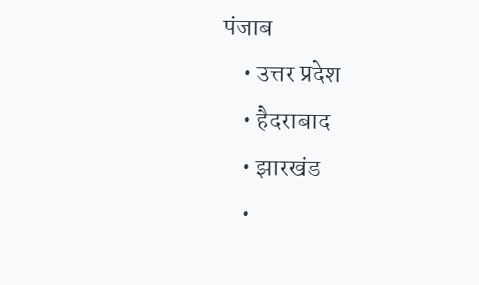पंजाब
    • उत्तर प्रदेश
    • हैदराबाद
    • झारखंड
    •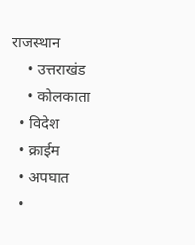राजस्थान
    • उत्तराखंड
    • कोलकाता
  • विदेश
  • क्राईम
  • अपघात
  •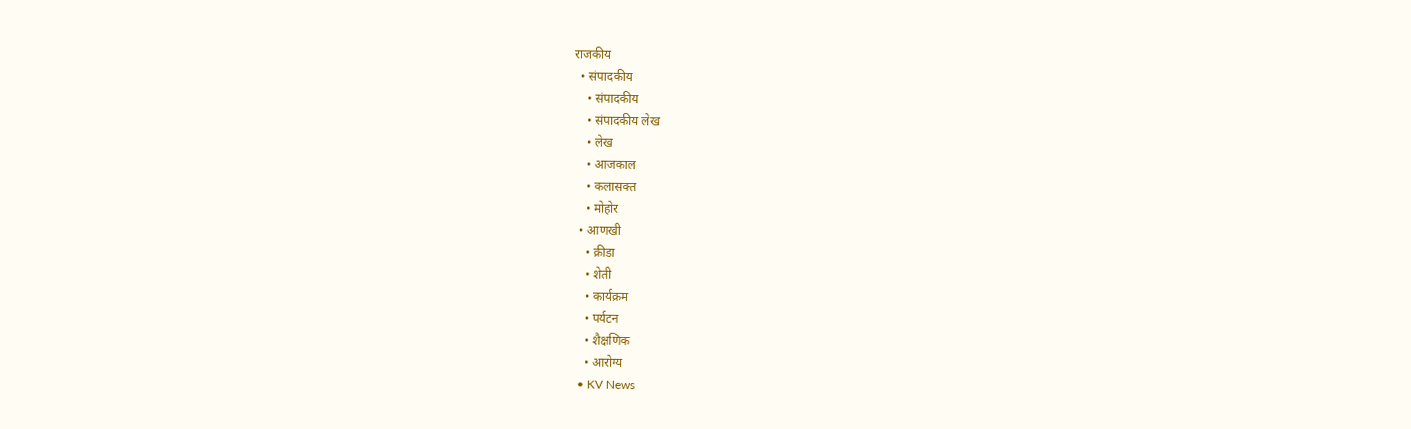राजकीय
  • संपादकीय
    • संपादकीय
    • संपादकीय लेख
    • लेख
    • आजकाल
    • कलासक्त
    • मोहोर
  • आणखी
    • क्रीडा
    • शेती
    • कार्यक्रम
    • पर्यटन
    • शैक्षणिक
    • आरोग्य
  • KV News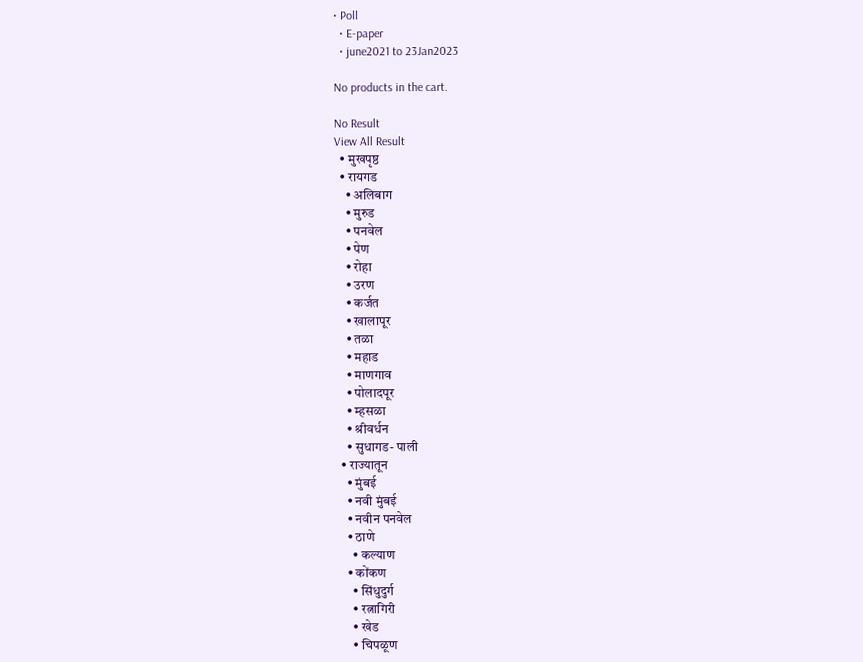• Poll
  • E-paper
  • june2021 to 23Jan2023

No products in the cart.

No Result
View All Result
  • मुखपृष्ठ
  • रायगड
    • अलिबाग
    • मुरुड
    • पनवेल
    • पेण
    • रोहा
    • उरण
    • कर्जत
    • खालापूर
    • तळा
    • महाड
    • माणगाव
    • पोलादपूर
    • म्हसळा
    • श्रीवर्धन
    • सुधागड- पाली
  • राज्यातून
    • मुंबई
    • नवी मुंबई
    • नवीन पनवेल
    • ठाणे
      • कल्याण
    • कोंकण
      • सिंधुदुर्ग
      • रत्नागिरी
      • खेड
      • चिपळूण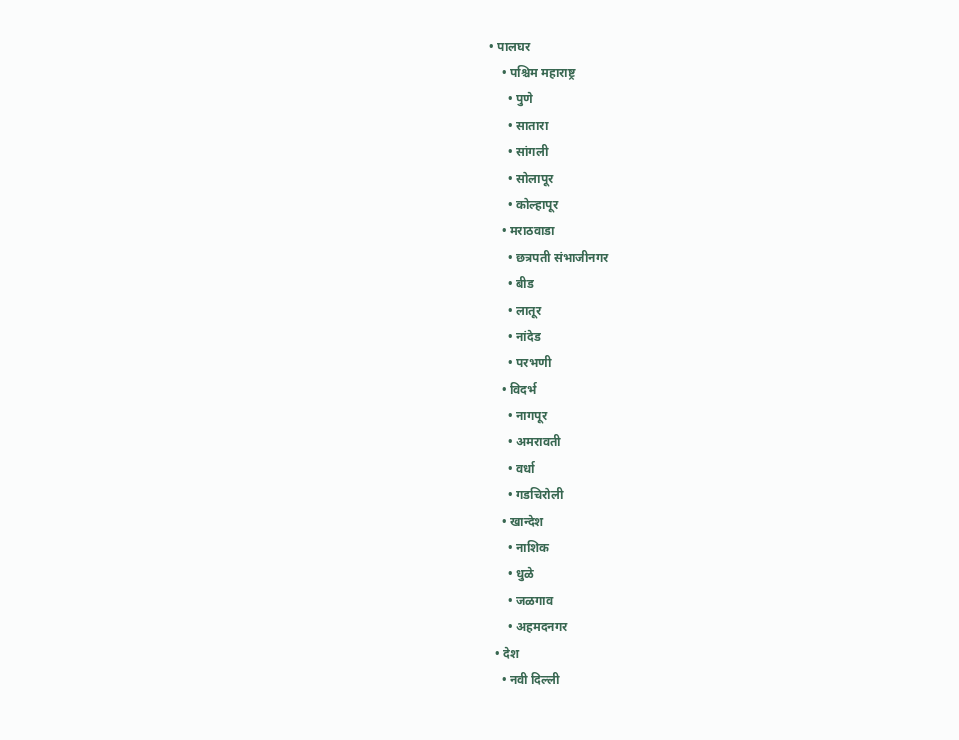• पालघर
    • पश्चिम महाराष्ट्र
      • पुणे
      • सातारा
      • सांगली
      • सोलापूर
      • कोल्हापूर
    • मराठवाडा
      • छत्रपती संभाजीनगर
      • बीड
      • लातूर
      • नांदेड
      • परभणी
    • विदर्भ
      • नागपूर
      • अमरावती
      • वर्धा
      • गडचिरोली
    • खान्देश
      • नाशिक
      • धुळे
      • जळगाव
      • अहमदनगर
  • देश
    • नवी दिल्ली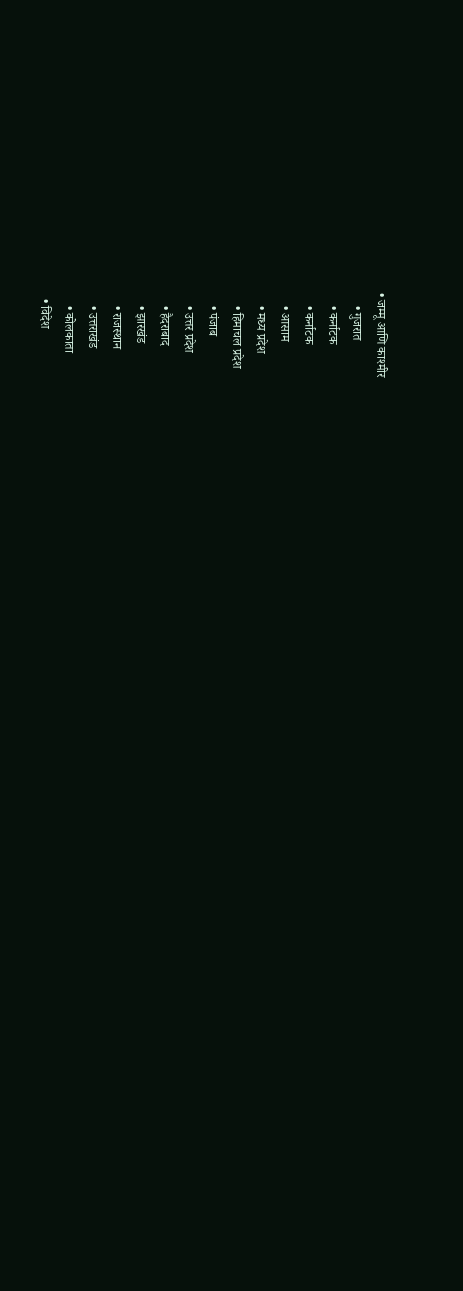• जम्मू आणि काश्मीर
    • गुजरात
    • कर्नाटक
    • कर्नाटक
    • आसाम
    • मध्य प्रदेश
    • हिमाचल प्रदेश
    • पंजाब
    • उत्तर प्रदेश
    • हैदराबाद
    • झारखंड
    • राजस्थान
    • उत्तराखंड
    • कोलकाता
  • विदेश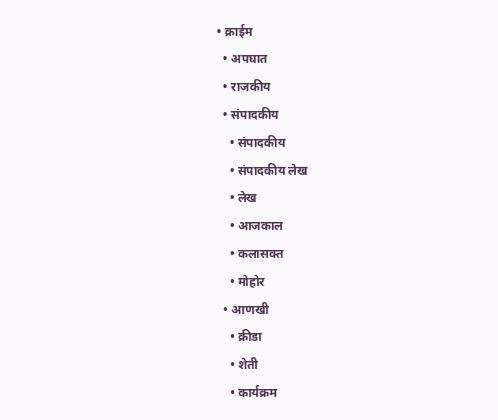• क्राईम
  • अपघात
  • राजकीय
  • संपादकीय
    • संपादकीय
    • संपादकीय लेख
    • लेख
    • आजकाल
    • कलासक्त
    • मोहोर
  • आणखी
    • क्रीडा
    • शेती
    • कार्यक्रम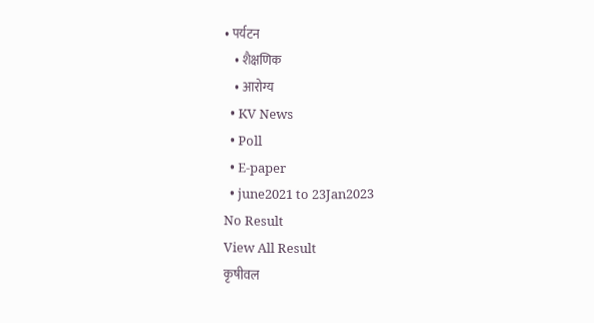• पर्यटन
    • शैक्षणिक
    • आरोग्य
  • KV News
  • Poll
  • E-paper
  • june2021 to 23Jan2023
No Result
View All Result
कृषीवल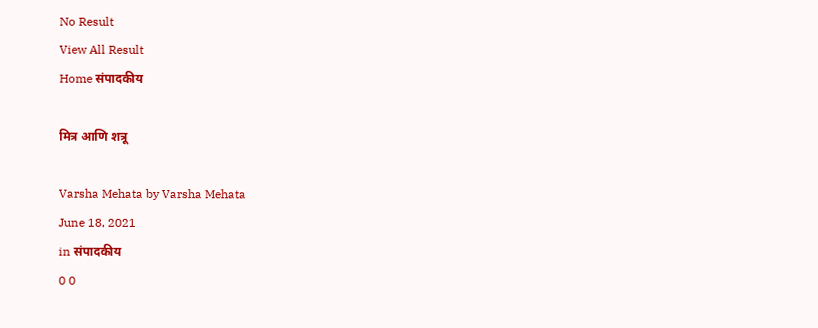No Result
View All Result
Home संपादकीय

मित्र आणि शत्रू

Varsha Mehata by Varsha Mehata
June 18, 2021
in संपादकीय
0 0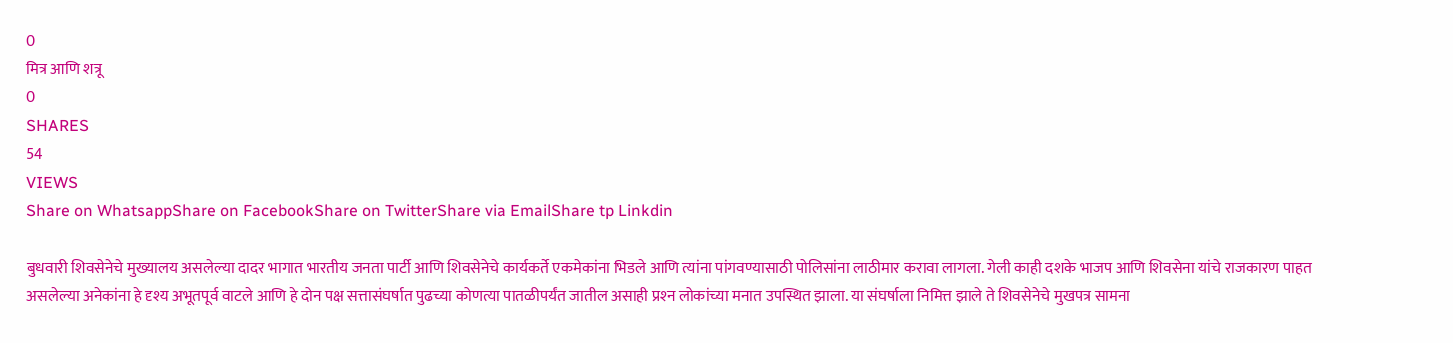0
मित्र आणि शत्रू
0
SHARES
54
VIEWS
Share on WhatsappShare on FacebookShare on TwitterShare via EmailShare tp Linkdin

बुधवारी शिवसेनेचे मुख्यालय असलेल्या दादर भागात भारतीय जनता पार्टी आणि शिवसेनेचे कार्यकर्ते एकमेकांना भिडले आणि त्यांना पांगवण्यासाठी पोलिसांना लाठीमार करावा लागला. गेली काही दशके भाजप आणि शिवसेना यांचे राजकारण पाहत असलेल्या अनेकांना हे दृश्य अभूतपूर्व वाटले आणि हे दोन पक्ष सत्तासंघर्षात पुढच्या कोणत्या पातळीपर्यंत जातील असाही प्रश्‍न लोकांच्या मनात उपस्थित झाला. या संघर्षाला निमित्त झाले ते शिवसेनेचे मुखपत्र सामना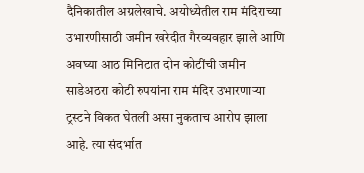दैनिकातील अग्रलेखाचे. अयोध्येतील राम मंदिराच्या उभारणीसाठी जमीन खरेदीत गैरव्यवहार झाले आणि अवघ्या आठ मिनिटात दोन कोटींची जमीन साडेअठरा कोटी रुपयांना राम मंदिर उभारणार्‍या ट्रस्टने विकत घेतली असा नुकताच आरोप झाला आहे. त्या संदर्भात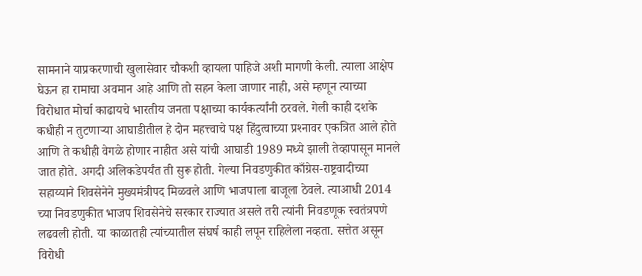सामनाने याप्रकरणाची खुलासेवार चौकशी व्हायला पाहिजे अशी मागणी केली. त्याला आक्षेप घेऊन हा रामाचा अवमान आहे आणि तो सहन केला जाणार नाही, असे म्हणून त्याच्या विरोधात मोर्चा काढायचे भारतीय जनता पक्षाच्या कार्यकर्त्यांनी ठरवले. गेली काही दशके कधीही न तुटणार्‍या आघाडीतील हे दोन महत्त्वाचे पक्ष हिंदुत्वाच्या प्रश्‍नावर एकत्रित आले होते आणि ते कधीही वेगळे होणार नाहीत असे यांची आघाडी 1989 मध्ये झाली तेव्हापासून मानले जात होते. अगदी अलिकडेपर्यंत ती सुरू होती. गेल्या निवडणुकीत काँग्रेस-राष्ट्रवादीच्या सहाय्याने शिवसेनेने मुख्यमंत्रीपद मिळवले आणि भाजपाला बाजूला ठेवले. त्याआधी 2014 च्या निवडणुकीत भाजप शिवसेनेचे सरकार राज्यात असले तरी त्यांनी निवडणूक स्वतंत्रपणे लढवली होती. या काळातही त्यांच्यातील संघर्ष काही लपून राहिलेला नव्हता. सत्तेत असून विरोधी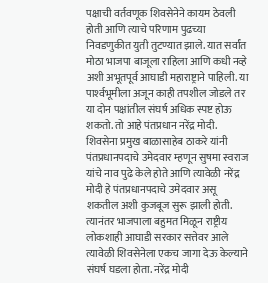पक्षाची वर्तवणूक शिवसेनेने कायम ठेवली होती आणि त्याचे परिणाम पुढच्या निवडणुकीत युती तुटण्यात झाले. यात सर्वांत मोठा भाजपा बाजूला राहिला आणि कधी नव्हे अशी अभूतपूर्व आघाडी महाराष्ट्राने पाहिली. या पार्श्‍वभूमीला अजून काही तपशील जोडले तर या दोन पक्षांतील संघर्ष अधिक स्पष्ट होऊ शकतो. तो आहे पंतप्रधान नरेंद्र मोदी. शिवसेना प्रमुख बाळासाहेब ठाकरे यांनी पंतप्रधानपदाचे उमेदवार म्हणून सुषमा स्वराज यांचे नाव पुढे केले होते आणि त्यावेळी नरेंद्र मोदी हे पंतप्रधानपदाचे उमेदवार असू शकतील अशी कुजबूज सुरू झाली होती. त्यानंतर भाजपाला बहुमत मिळून राष्ट्रीय लोकशाही आघाडी सरकार सत्तेवर आले त्यावेळी शिवसेनेला एकच जागा देऊ केल्याने संघर्ष घडला होता. नरेंद्र मोदी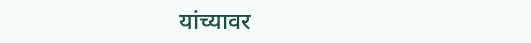यांच्यावर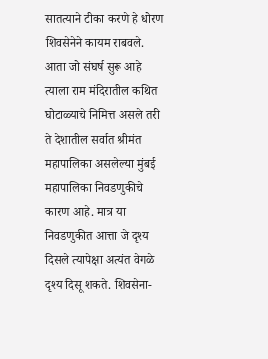सातत्याने टीका करणे हे धोरण शिवसेनेने कायम राबवले. आता जो संघर्ष सुरू आहे त्याला राम मंदिरातील कथित घोटाळ्याचे निमित्त असले तरी ते देशातील सर्वात श्रीमंत महापालिका असलेल्या मुंबई महापालिका निवडणुकीचे कारण आहे. मात्र या निवडणुकीत आत्ता जे दृश्य दिसले त्यापेक्षा अत्यंत वेगळे दृश्य दिसू शकते. शिवसेना-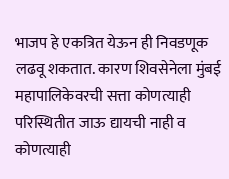भाजप हे एकत्रित येऊन ही निवडणूक लढवू शकतात. कारण शिवसेनेला मुंबई महापालिकेवरची सत्ता कोणत्याही परिस्थितीत जाऊ द्यायची नाही व कोणत्याही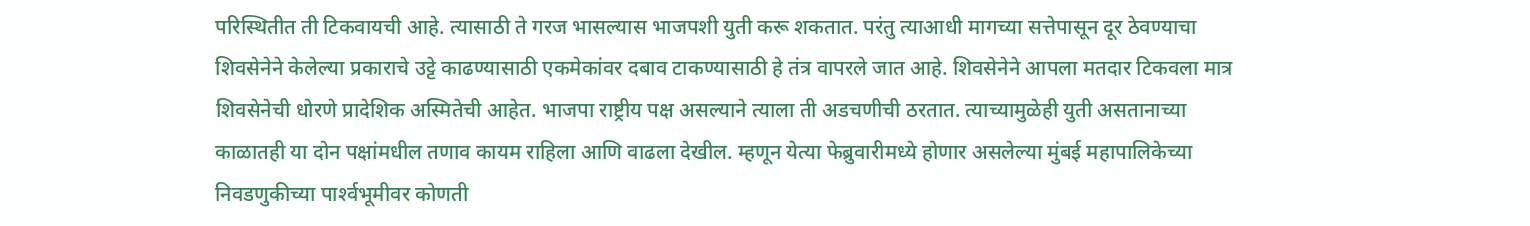परिस्थितीत ती टिकवायची आहे. त्यासाठी ते गरज भासल्यास भाजपशी युती करू शकतात. परंतु त्याआधी मागच्या सत्तेपासून दूर ठेवण्याचा शिवसेनेने केलेल्या प्रकाराचे उट्टे काढण्यासाठी एकमेकांवर दबाव टाकण्यासाठी हे तंत्र वापरले जात आहे. शिवसेनेने आपला मतदार टिकवला मात्र शिवसेनेची धोरणे प्रादेशिक अस्मितेची आहेत. भाजपा राष्ट्रीय पक्ष असल्याने त्याला ती अडचणीची ठरतात. त्याच्यामुळेही युती असतानाच्या काळातही या दोन पक्षांमधील तणाव कायम राहिला आणि वाढला देखील. म्हणून येत्या फेब्रुवारीमध्ये होणार असलेल्या मुंबई महापालिकेच्या निवडणुकीच्या पार्श्‍वभूमीवर कोणती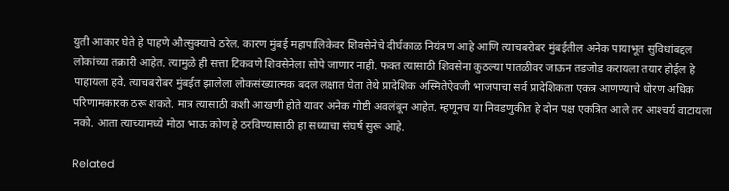युती आकार घेते हे पाहणे औत्सुक्याचे ठरेल. कारण मुंबई महापालिकेवर शिवसेनेचे दीर्घकाळ नियंत्रण आहे आणि त्याचबरोबर मुंबईतील अनेक पायाभूत सुविधांबद्दल लोकांच्या तक्रारी आहेत. त्यामुळे ही सत्ता टिकवणे शिवसेनेला सोपे जाणार नाही. फक्त त्यासाठी शिवसेना कुठल्या पातळीवर जाऊन तडजोड करायला तयार होईल हे पाहायला हवे. त्याचबरोबर मुंबईत झालेला लोकसंख्यात्मक बदल लक्षात घेता तेथे प्रादेशिक अस्मितेऐवजी भाजपाचा सर्व प्रादेशिकता एकत्र आणण्याचे धोरण अधिक परिणामकारक ठरू शकते. मात्र त्यासाठी कशी आखणी होते यावर अनेक गोष्टी अवलंबून आहेत. म्हणूनच या निवडणुकीत हे दोन पक्ष एकत्रित आले तर आश्‍चर्य वाटायला नको. आता त्याच्यामध्ये मोठा भाऊ कोण हे ठरविण्यासाठी हा सध्याचा संघर्ष सुरू आहे.

Related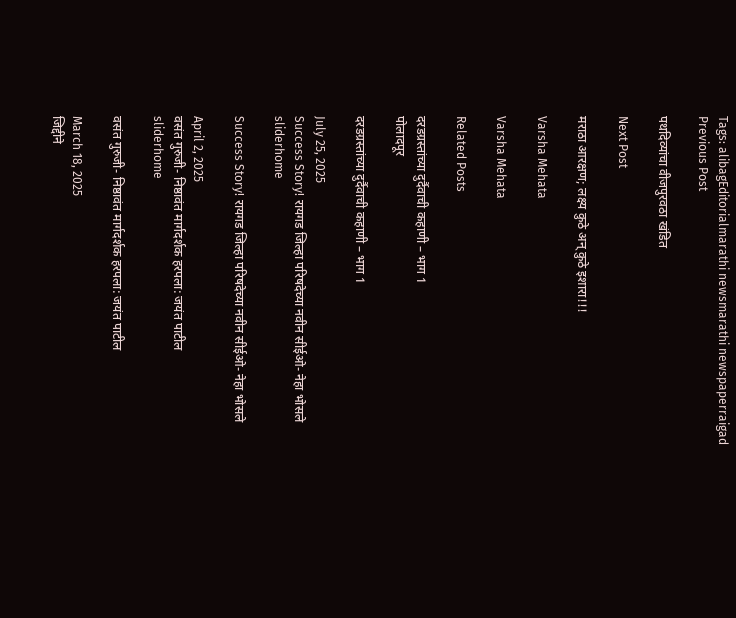Tags: alibagEditorialmarathi newsmarathi newspaperraigad
Previous Post

पथदिव्यांचा वीजपुरवठा खंडित

Next Post

मराठा आरक्षण; लक्ष्य कुठे अन् कुठे इशारा!!!

Varsha Mehata

Varsha Mehata

Related Posts

दरडग्रस्तांच्या दुर्दैवाची कहाणी – भाग 1
पोलादपूर

दरडग्रस्तांच्या दुर्दैवाची कहाणी – भाग 1

July 25, 2025
Success Story! रायगड जिल्हा परिषदेच्या नवीन सीईओ- नेहा भोसले
sliderhome

Success Story! रायगड जिल्हा परिषदेच्या नवीन सीईओ- नेहा भोसले

April 2, 2025
वसंत गुरुजी- निष्ठावंत मार्गदर्शक हरपला: जयंत पाटील
sliderhome

वसंत गुरुजी- निष्ठावंत मार्गदर्शक हरपला: जयंत पाटील

March 18, 2025
जिद्दीने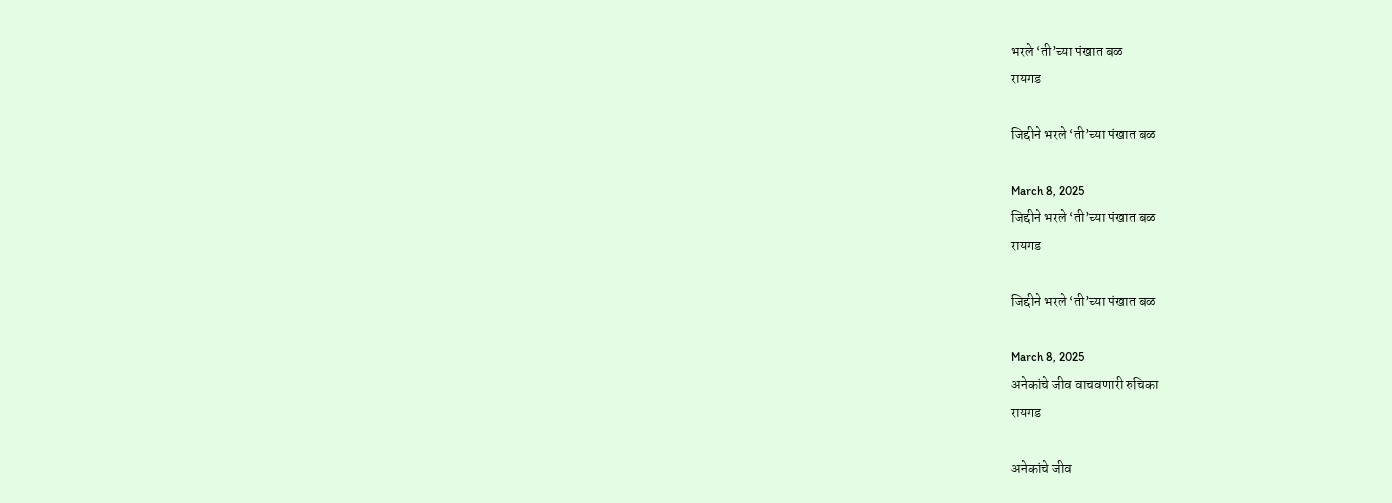भरले ‘ती’च्या पंखात बळ
रायगड

जिद्दीने भरले ‘ती’च्या पंखात बळ

March 8, 2025
जिद्दीने भरले ‘ती’च्या पंखात बळ
रायगड

जिद्दीने भरले ‘ती’च्या पंखात बळ

March 8, 2025
अनेकांचे जीव वाचवणारी रुचिका
रायगड

अनेकांचे जीव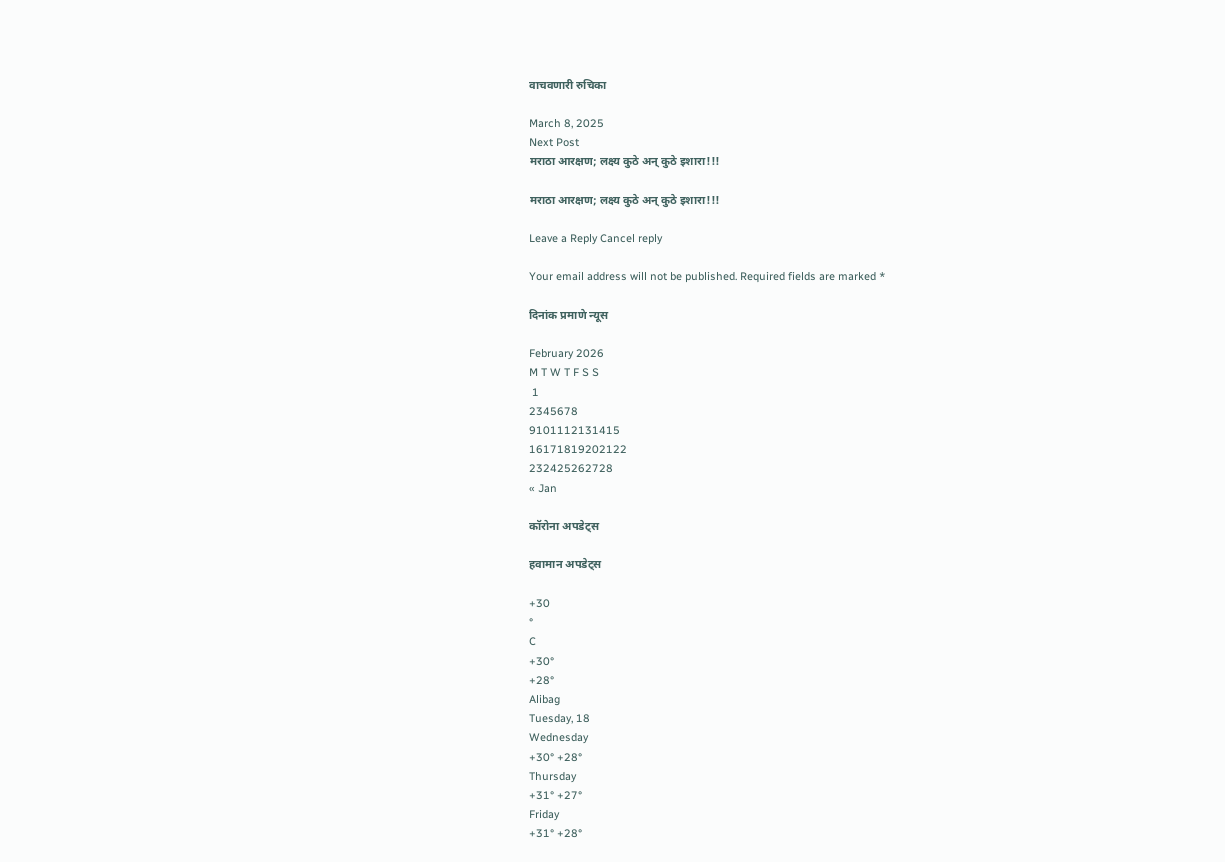वाचवणारी रुचिका

March 8, 2025
Next Post
मराठा आरक्षण; लक्ष्य कुठे अन् कुठे इशारा!!!

मराठा आरक्षण; लक्ष्य कुठे अन् कुठे इशारा!!!

Leave a Reply Cancel reply

Your email address will not be published. Required fields are marked *

दिनांक प्रमाणे न्यूस

February 2026
M T W T F S S
 1
2345678
9101112131415
16171819202122
232425262728
« Jan

कॉरोना अपडेट्स

हवामान अपडेट्स

+30
°
C
+30°
+28°
Alibag
Tuesday, 18
Wednesday
+30° +28°
Thursday
+31° +27°
Friday
+31° +28°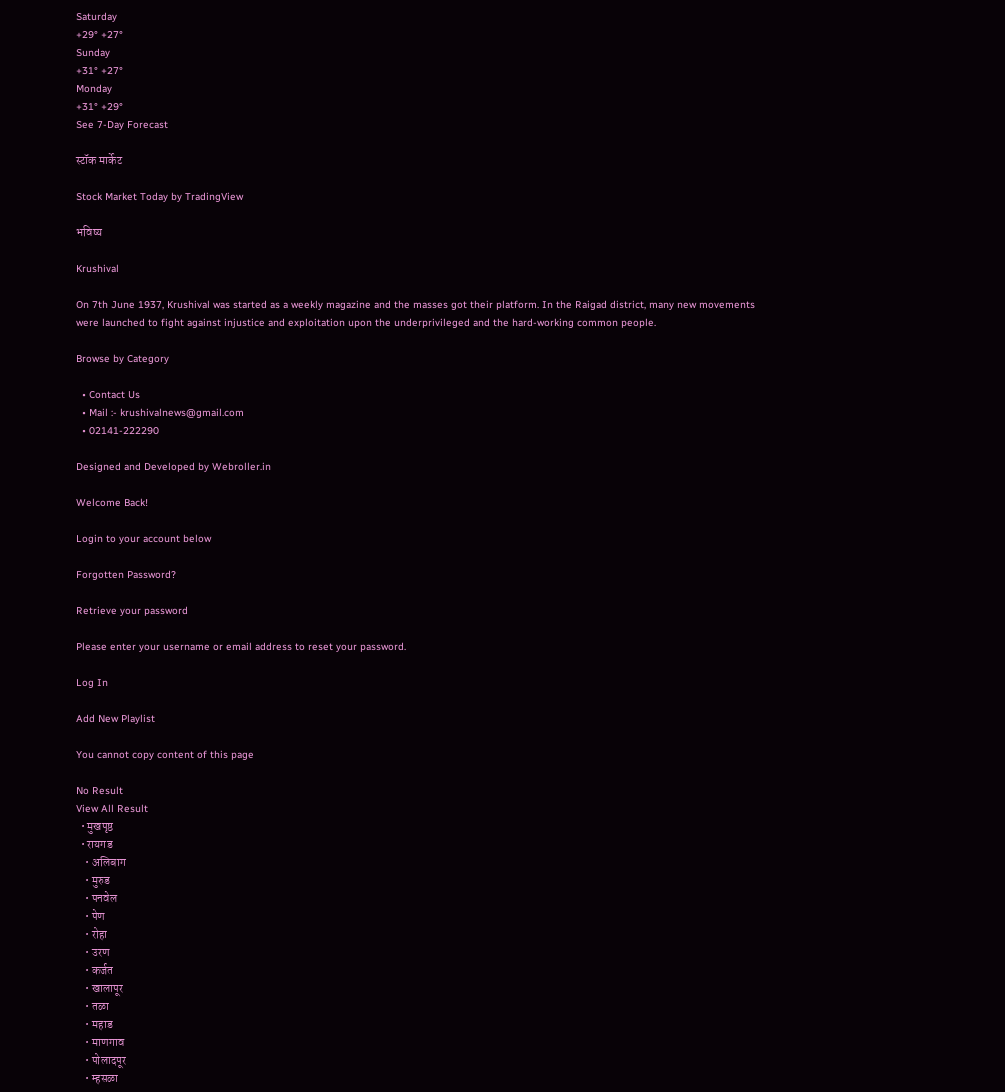Saturday
+29° +27°
Sunday
+31° +27°
Monday
+31° +29°
See 7-Day Forecast

स्टॉक मार्केट

Stock Market Today by TradingView

भविष्य

Krushival

On 7th June 1937, Krushival was started as a weekly magazine and the masses got their platform. In the Raigad district, many new movements were launched to fight against injustice and exploitation upon the underprivileged and the hard-working common people.

Browse by Category

  • Contact Us
  • Mail :- krushivalnews@gmail.com
  • 02141-222290

Designed and Developed by Webroller.in

Welcome Back!

Login to your account below

Forgotten Password?

Retrieve your password

Please enter your username or email address to reset your password.

Log In

Add New Playlist

You cannot copy content of this page

No Result
View All Result
  • मुखपृष्ठ
  • रायगड
    • अलिबाग
    • मुरुड
    • पनवेल
    • पेण
    • रोहा
    • उरण
    • कर्जत
    • खालापूर
    • तळा
    • महाड
    • माणगाव
    • पोलादपूर
    • म्हसळा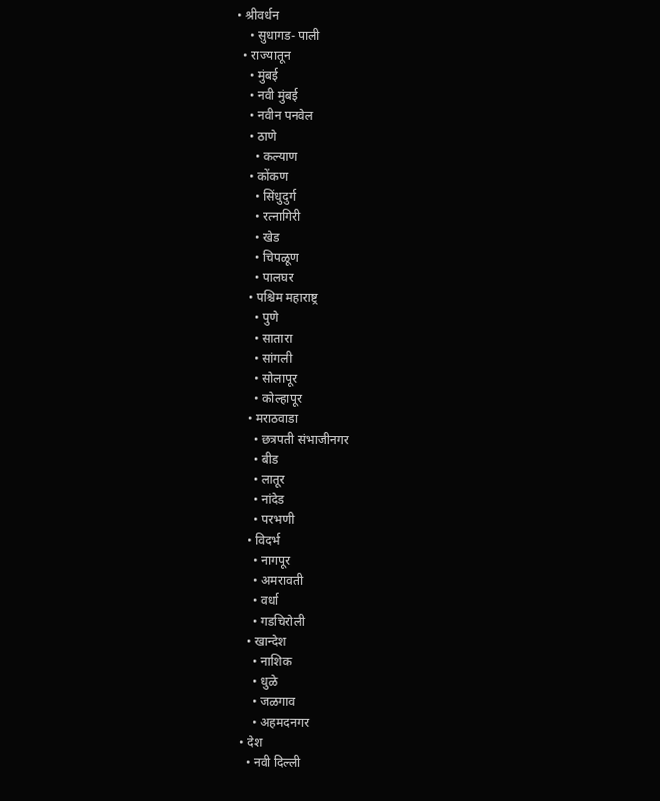• श्रीवर्धन
    • सुधागड- पाली
  • राज्यातून
    • मुंबई
    • नवी मुंबई
    • नवीन पनवेल
    • ठाणे
      • कल्याण
    • कोंकण
      • सिंधुदुर्ग
      • रत्नागिरी
      • खेड
      • चिपळूण
      • पालघर
    • पश्चिम महाराष्ट्र
      • पुणे
      • सातारा
      • सांगली
      • सोलापूर
      • कोल्हापूर
    • मराठवाडा
      • छत्रपती संभाजीनगर
      • बीड
      • लातूर
      • नांदेड
      • परभणी
    • विदर्भ
      • नागपूर
      • अमरावती
      • वर्धा
      • गडचिरोली
    • खान्देश
      • नाशिक
      • धुळे
      • जळगाव
      • अहमदनगर
  • देश
    • नवी दिल्ली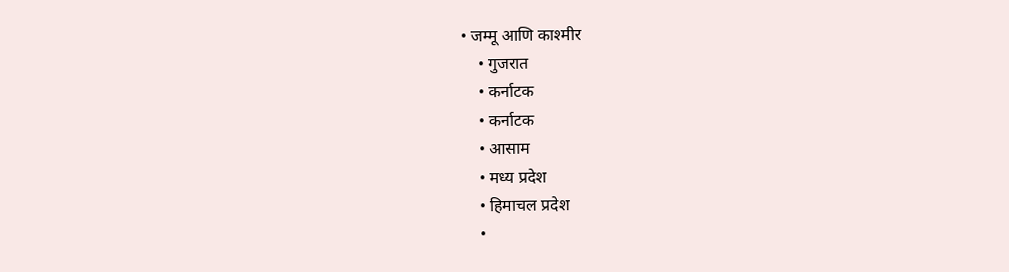• जम्मू आणि काश्मीर
    • गुजरात
    • कर्नाटक
    • कर्नाटक
    • आसाम
    • मध्य प्रदेश
    • हिमाचल प्रदेश
    •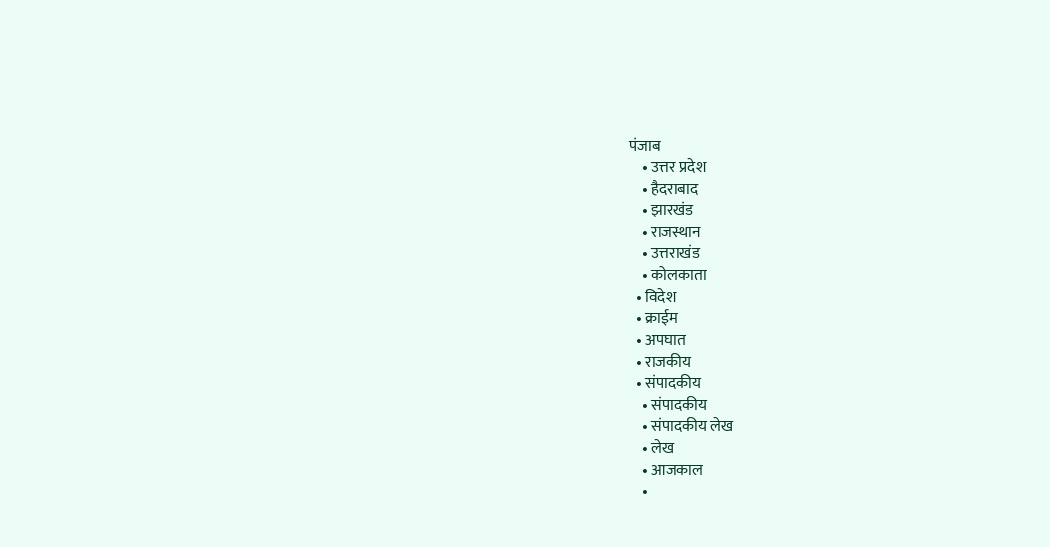पंजाब
    • उत्तर प्रदेश
    • हैदराबाद
    • झारखंड
    • राजस्थान
    • उत्तराखंड
    • कोलकाता
  • विदेश
  • क्राईम
  • अपघात
  • राजकीय
  • संपादकीय
    • संपादकीय
    • संपादकीय लेख
    • लेख
    • आजकाल
    •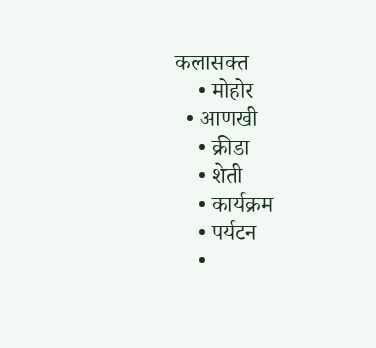कलासक्त
    • मोहोर
  • आणखी
    • क्रीडा
    • शेती
    • कार्यक्रम
    • पर्यटन
    •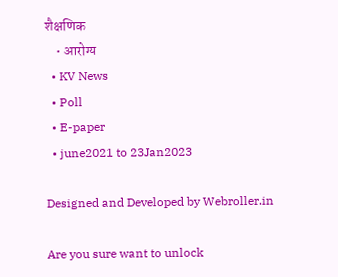शैक्षणिक
    • आरोग्य
  • KV News
  • Poll
  • E-paper
  • june2021 to 23Jan2023

Designed and Developed by Webroller.in

Are you sure want to unlock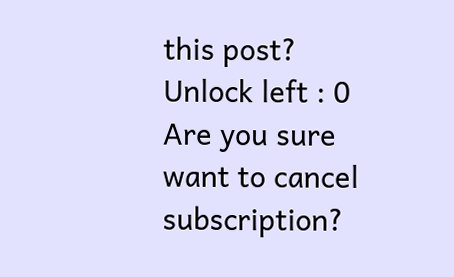this post?
Unlock left : 0
Are you sure want to cancel subscription?